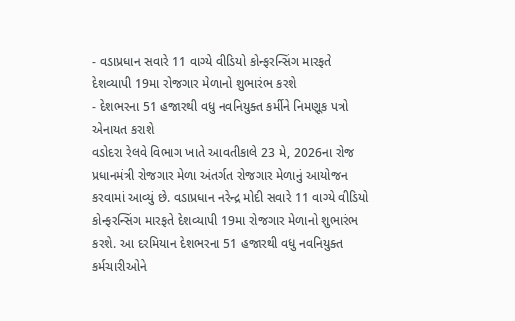- વડાપ્રધાન સવારે 11 વાગ્યે વીડિયો કોન્ફરન્સિંગ મારફતે દેશવ્યાપી 19મા રોજગાર મેળાનો શુભારંભ કરશે
- દેશભરના 51 હજારથી વધુ નવનિયુક્ત કર્મીને નિમણૂક પત્રો એનાયત કરાશે
વડોદરા રેલવે વિભાગ ખાતે આવતીકાલે 23 મે, 2026ના રોજ પ્રધાનમંત્રી રોજગાર મેળા અંતર્ગત રોજગાર મેળાનું આયોજન કરવામાં આવ્યું છે. વડાપ્રધાન નરેન્દ્ર મોદી સવારે 11 વાગ્યે વીડિયો કોન્ફરન્સિંગ મારફતે દેશવ્યાપી 19મા રોજગાર મેળાનો શુભારંભ કરશે. આ દરમિયાન દેશભરના 51 હજારથી વધુ નવનિયુક્ત કર્મચારીઓને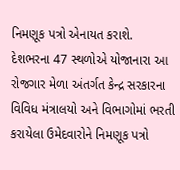નિમણૂક પત્રો એનાયત કરાશે.
દેશભરના 47 સ્થળોએ યોજાનારા આ રોજગાર મેળા અંતર્ગત કેન્દ્ર સરકારના વિવિધ મંત્રાલયો અને વિભાગોમાં ભરતી કરાયેલા ઉમેદવારોને નિમણૂક પત્રો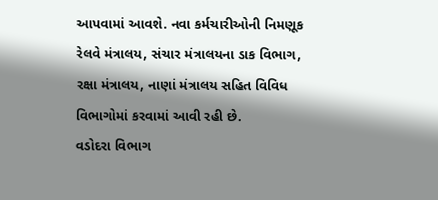આપવામાં આવશે. નવા કર્મચારીઓની નિમણૂક રેલવે મંત્રાલય, સંચાર મંત્રાલયના ડાક વિભાગ, રક્ષા મંત્રાલય, નાણાં મંત્રાલય સહિત વિવિધ વિભાગોમાં કરવામાં આવી રહી છે.
વડોદરા વિભાગ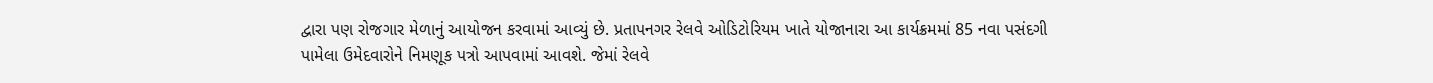દ્વારા પણ રોજગાર મેળાનું આયોજન કરવામાં આવ્યું છે. પ્રતાપનગર રેલવે ઓડિટોરિયમ ખાતે યોજાનારા આ કાર્યક્રમમાં 85 નવા પસંદગી પામેલા ઉમેદવારોને નિમણૂક પત્રો આપવામાં આવશે. જેમાં રેલવે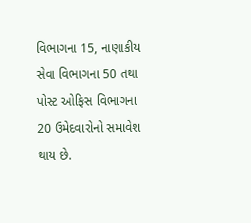વિભાગના 15, નાણાકીય સેવા વિભાગના 50 તથા પોસ્ટ ઓફિસ વિભાગના 20 ઉમેદવારોનો સમાવેશ થાય છે.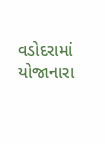વડોદરામાં યોજાનારા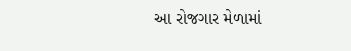આ રોજગાર મેળામાં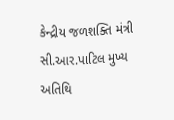કેન્દ્રીય જળશક્તિ મંત્રી સી.આર.પાટિલ મુખ્ય અતિથિ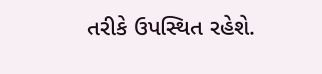તરીકે ઉપસ્થિત રહેશે.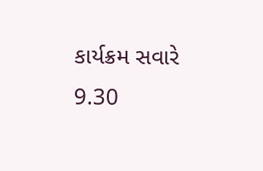કાર્યક્રમ સવારે 9.30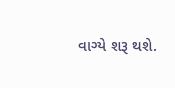વાગ્યે શરૂ થશે.